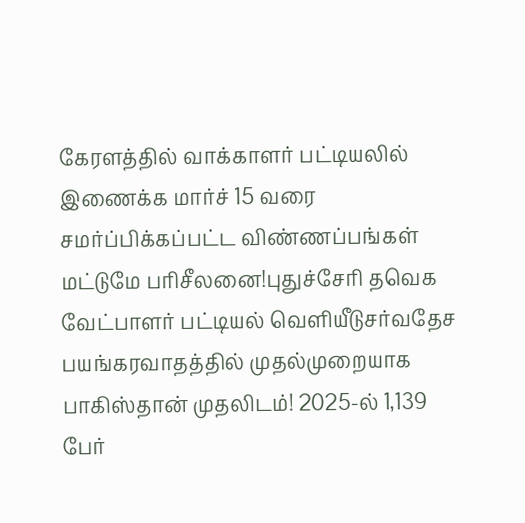கேரளத்தில் வாக்காளர் பட்டியலில் இணைக்க மார்ச் 15 வரை சமர்ப்பிக்கப்பட்ட விண்ணப்பங்கள் மட்டுமே பரிசீலனை!புதுச்சேரி தவெக வேட்பாளர் பட்டியல் வெளியீடுசர்வதேச பயங்கரவாதத்தில் முதல்முறையாக பாகிஸ்தான் முதலிடம்! 2025-ல் 1,139 பேர்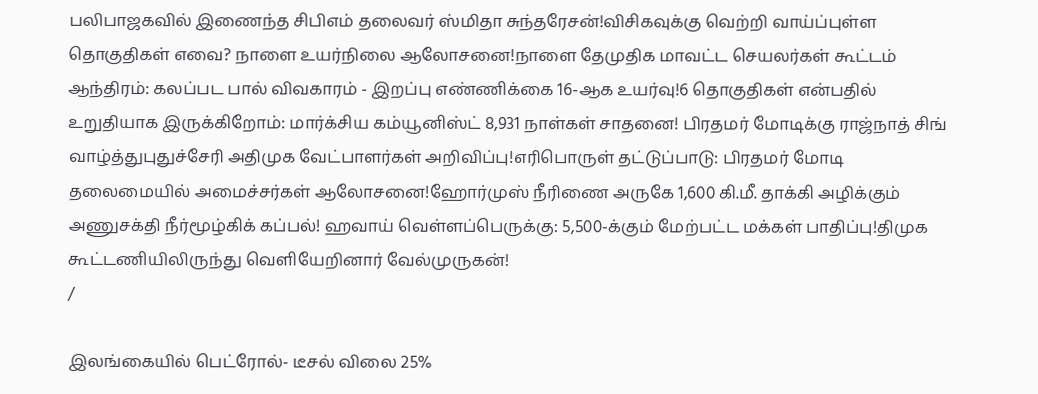பலிபாஜகவில் இணைந்த சிபிஎம் தலைவர் ஸ்மிதா சுந்தரேசன்!விசிகவுக்கு வெற்றி வாய்ப்புள்ள தொகுதிகள் எவை? நாளை உயர்நிலை ஆலோசனை!நாளை தேமுதிக மாவட்ட செயலர்கள் கூட்டம் ஆந்திரம்: கலப்பட பால் விவகாரம் - இறப்பு எண்ணிக்கை 16-ஆக உயர்வு!6 தொகுதிகள் என்பதில் உறுதியாக இருக்கிறோம்: மார்க்சிய கம்யூனிஸ்ட் 8,931 நாள்கள் சாதனை! பிரதமர் மோடிக்கு ராஜ்நாத் சிங் வாழ்த்துபுதுச்சேரி அதிமுக வேட்பாளர்கள் அறிவிப்பு!எரிபொருள் தட்டுப்பாடு: பிரதமர் மோடி தலைமையில் அமைச்சர்கள் ஆலோசனை!ஹோர்முஸ் நீரிணை அருகே 1,600 கி.மீ. தாக்கி அழிக்கும் அணுசக்தி நீர்மூழ்கிக் கப்பல்! ஹவாய் வெள்ளப்பெருக்கு: 5,500-க்கும் மேற்பட்ட மக்கள் பாதிப்பு!திமுக கூட்டணியிலிருந்து வெளியேறினார் வேல்முருகன்!
/

இலங்கையில் பெட்ரோல்- டீசல் விலை 25%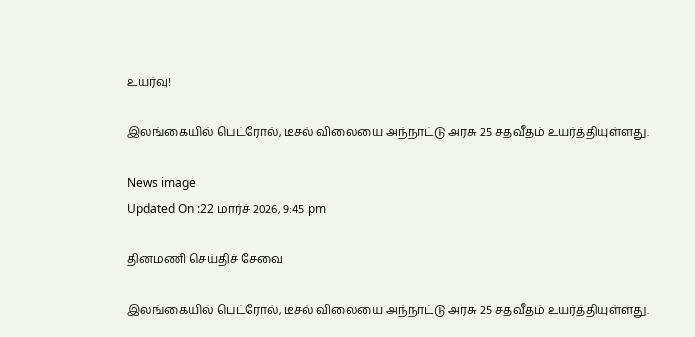உயர்வு!

இலங்கையில் பெட்ரோல், டீசல் விலையை அந்நாட்டு அரசு 25 சதவீதம் உயர்த்தியுள்ளது.

News image
Updated On :22 மார்ச் 2026, 9:45 pm

தினமணி செய்திச் சேவை

இலங்கையில் பெட்ரோல், டீசல் விலையை அந்நாட்டு அரசு 25 சதவீதம் உயர்த்தியுள்ளது.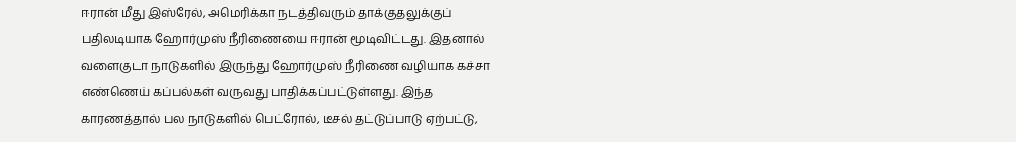ஈரான் மீது இஸ்ரேல், அமெரிக்கா நடத்திவரும் தாக்குதலுக்குப் பதிலடியாக ஹோர்முஸ் நீரிணையை ஈரான் மூடிவிட்டது. இதனால் வளைகுடா நாடுகளில் இருந்து ஹோர்முஸ் நீரிணை வழியாக கச்சா எண்ணெய் கப்பல்கள் வருவது பாதிக்கப்பட்டுள்ளது. இந்த காரணத்தால் பல நாடுகளில் பெட்ரோல், டீசல் தட்டுப்பாடு ஏற்பட்டு,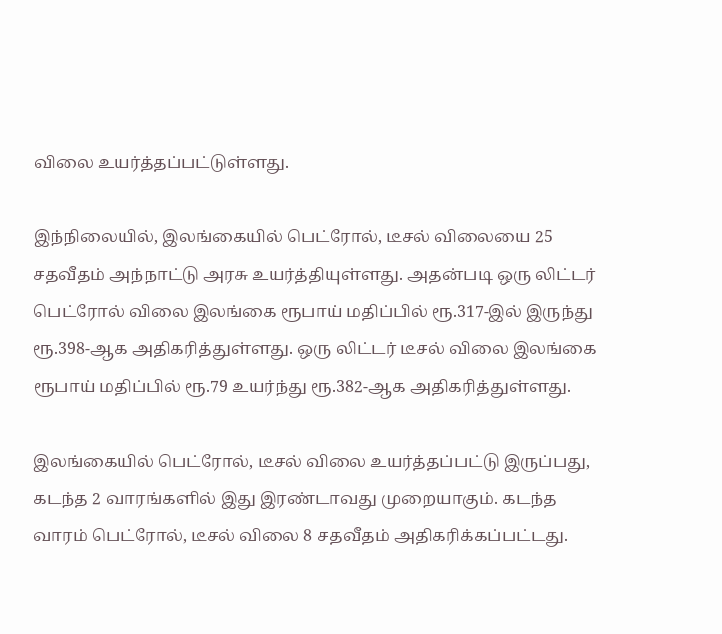விலை உயர்த்தப்பட்டுள்ளது.

இந்நிலையில், இலங்கையில் பெட்ரோல், டீசல் விலையை 25 சதவீதம் அந்நாட்டு அரசு உயர்த்தியுள்ளது. அதன்படி ஒரு லிட்டர் பெட்ரோல் விலை இலங்கை ரூபாய் மதிப்பில் ரூ.317-இல் இருந்து ரூ.398-ஆக அதிகரித்துள்ளது. ஒரு லிட்டர் டீசல் விலை இலங்கை ரூபாய் மதிப்பில் ரூ.79 உயர்ந்து ரூ.382-ஆக அதிகரித்துள்ளது.

இலங்கையில் பெட்ரோல், டீசல் விலை உயர்த்தப்பட்டு இருப்பது, கடந்த 2 வாரங்களில் இது இரண்டாவது முறையாகும். கடந்த வாரம் பெட்ரோல், டீசல் விலை 8 சதவீதம் அதிகரிக்கப்பட்டது.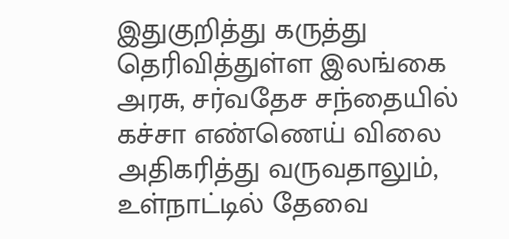இதுகுறித்து கருத்து தெரிவித்துள்ள இலங்கை அரசு, சர்வதேச சந்தையில் கச்சா எண்ணெய் விலை அதிகரித்து வருவதாலும், உள்நாட்டில் தேவை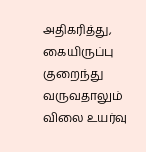அதிகரித்து, கையிருப்பு குறைந்து வருவதாலும் விலை உயர்வு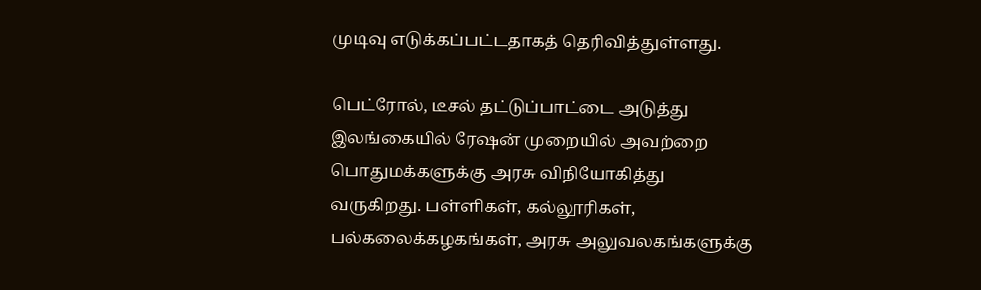முடிவு எடுக்கப்பட்டதாகத் தெரிவித்துள்ளது.

பெட்ரோல், டீசல் தட்டுப்பாட்டை அடுத்து இலங்கையில் ரேஷன் முறையில் அவற்றை பொதுமக்களுக்கு அரசு விநியோகித்து வருகிறது. பள்ளிகள், கல்லூரிகள், பல்கலைக்கழகங்கள், அரசு அலுவலகங்களுக்கு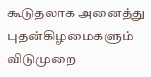கூடுதலாக அனைத்து புதன்கிழமைகளும் விடுமுறை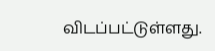விடப்பட்டுள்ளது.